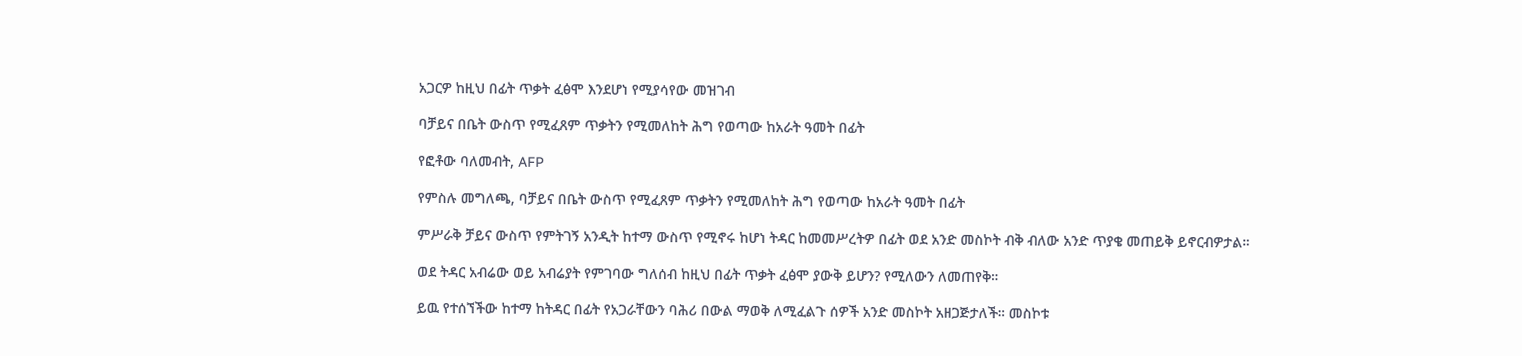አጋርዎ ከዚህ በፊት ጥቃት ፈፅሞ እንደሆነ የሚያሳየው መዝገብ

ባቻይና በቤት ውስጥ የሚፈጸም ጥቃትን የሚመለከት ሕግ የወጣው ከአራት ዓመት በፊት

የፎቶው ባለመብት, AFP

የምስሉ መግለጫ, ባቻይና በቤት ውስጥ የሚፈጸም ጥቃትን የሚመለከት ሕግ የወጣው ከአራት ዓመት በፊት

ምሥራቅ ቻይና ውስጥ የምትገኝ አንዲት ከተማ ውስጥ የሚኖሩ ከሆነ ትዳር ከመመሥረትዎ በፊት ወደ አንድ መስኮት ብቅ ብለው አንድ ጥያቄ መጠይቅ ይኖርብዎታል።

ወደ ትዳር አብሬው ወይ አብሬያት የምገባው ግለሰብ ከዚህ በፊት ጥቃት ፈፅሞ ያውቅ ይሆን? የሚለውን ለመጠየቅ።

ይዉ የተሰኘችው ከተማ ከትዳር በፊት የአጋራቸውን ባሕሪ በውል ማወቅ ለሚፈልጉ ሰዎች አንድ መስኮት አዘጋጅታለች። መስኮቱ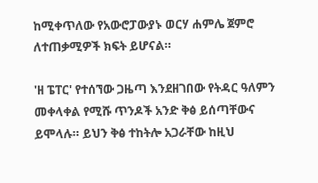ከሚቀጥለው የአውሮፓውያኑ ወርሃ ሐምሌ ጀምሮ ለተጠቃሚዎች ክፍት ይሆናል።

'ዘ ፔፐር' የተሰኘው ጋዜጣ እንደዘገበው የትዳር ዓለምን መቀላቀል የሚሹ ጥንዶች አንድ ቅፅ ይሰጣቸውና ይሞላሉ። ይህን ቅፅ ተከትሎ አጋራቸው ከዚህ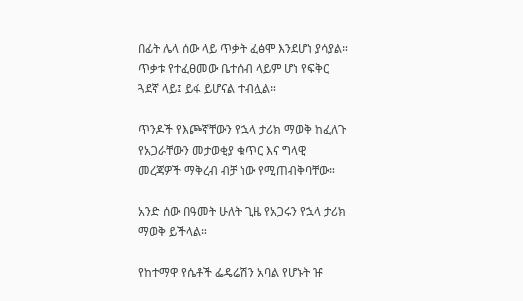በፊት ሌላ ሰው ላይ ጥቃት ፈፅሞ እንደሆነ ያሳያል። ጥቃቱ የተፈፀመው ቤተሰብ ላይም ሆነ የፍቅር ጓደኛ ላይ፤ ይፋ ይሆናል ተብሏል።

ጥንዶች የእጮኛቸውን የኋላ ታሪክ ማወቅ ከፈለጉ የአጋራቸውን መታወቂያ ቁጥር እና ግላዊ መረጃዎች ማቅረብ ብቻ ነው የሚጠብቅባቸው።

አንድ ሰው በዓመት ሁለት ጊዜ የአጋሩን የኋላ ታሪክ ማወቅ ይችላል።

የከተማዋ የሴቶች ፌዴሬሽን አባል የሆኑት ዡ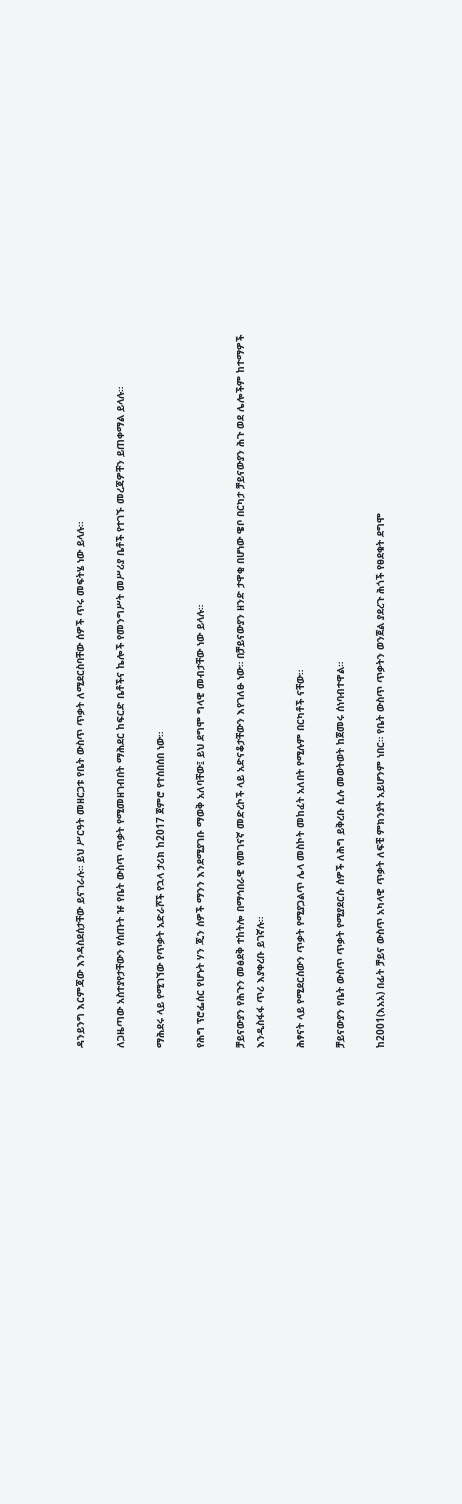ዳንይንግ እርምጃው እንዳስደሰታቸው ይናገራሉ። ይህ ሥርዓት መዘርጋቱ የቤት ውስጥ ጥቃት ለሚደርስባቸው ሰዎች ጥሩ መፍትሄ ነው ይላሉ።

ለጋዜጣው አስተያየታቸውን የሰጡት ዡ የቤት ውስጥ ጥቃት የሚመዘገብበት ማሕደር ከፍርድ ቤቶችና ኬሎች የመንግሥት መሥሪያ ቤቶች የተገኙ መረጃዎቸን ይጠቀማል ይላሉ።

ማሕደሩ ላይ የሚገኘው የጥቃት አድራሾች የኋላ ታሪክ ከ2017 ጀምሮ የተሰበሰበ ነው።

የሕግ ፕሮፌሰር የሆኑት ሃን ጂን ሰዎች ማንን እንደሚያገቡ ማወቅ አለባቸው፤ ይህ ደግሞ ግላዊ መብታቸው ነው ይላሉ።

ቻይናውያን የሕጉን መፅደቅ ተከትሎ በማኅበራዊ የመገናኛ መድረኮች ላይ አድናቆታቸውን እየገለፁ ነው። በቻይናውያን ዘንድ ታዋቂ በሆነው ዌቦ በርካታ ቻይናውያን ሕጉ ወደ ሌሎችም ከተማዎች እንዲስፋፋ ጥሪ እያቀረቡ ይገኛሉ።

ሕፃናት ላይ የሚደርሰውን ጥቃት የሚያጋልጥ ሌላ መስኮት መከፈት አለበት የሚሉም በርካቶች ናቸው።

ቻይናውያን የቤት ውስጥ ጥቃት የሚያደርሱ ሰዎች ለሕግ ይቅረቡ ሲሉ መወትወት ከጀመሩ ሰነባብተዋል።

ከ2001(እአአ) በፊት ቻይና ውስጥ አካላዊ ጥቃት ለፍቺ ምክንያት አይሆንም ነበር። የቤት ውስጥ ጥቃትን ወንጀል ያደረጉ ሕጎች የፀደቁት ደግሞ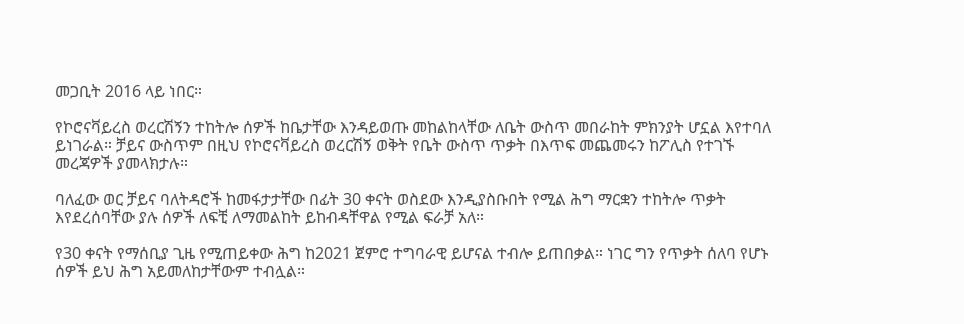መጋቢት 2016 ላይ ነበር።

የኮሮናቫይረስ ወረርሽኝን ተከትሎ ሰዎች ከቤታቸው እንዳይወጡ መከልከላቸው ለቤት ውስጥ መበራከት ምክንያት ሆኗል እየተባለ ይነገራል። ቻይና ውስጥም በዚህ የኮሮናቫይረስ ወረርሽኝ ወቅት የቤት ውስጥ ጥቃት በእጥፍ መጨመሩን ከፖሊስ የተገኙ መረጃዎች ያመላክታሉ።

ባለፈው ወር ቻይና ባለትዳሮች ከመፋታታቸው በፊት 30 ቀናት ወስደው እንዲያስቡበት የሚል ሕግ ማርቋን ተከትሎ ጥቃት እየደረሰባቸው ያሉ ሰዎች ለፍቺ ለማመልከት ይከብዳቸዋል የሚል ፍራቻ አለ።

የ30 ቀናት የማሰቢያ ጊዜ የሚጠይቀው ሕግ ከ2021 ጀምሮ ተግባራዊ ይሆናል ተብሎ ይጠበቃል። ነገር ግን የጥቃት ሰለባ የሆኑ ሰዎች ይህ ሕግ አይመለከታቸውም ተብሏል።